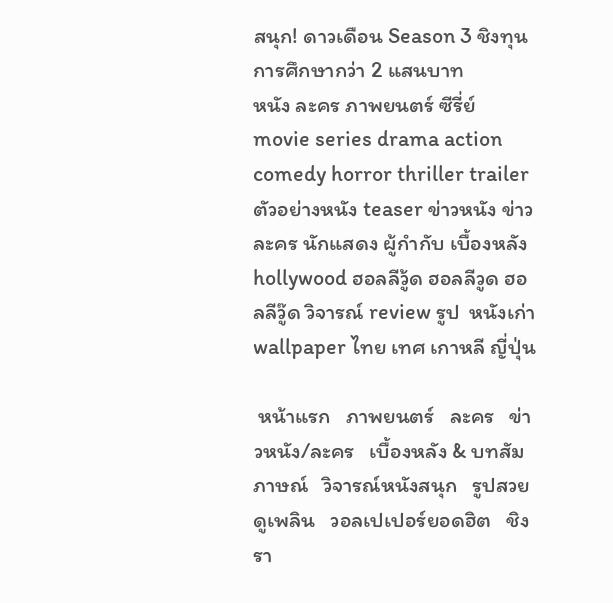สนุก! ดาวเดือน Season 3 ชิงทุนการศึกษากว่า 2 แสนบาท
หนัง ละคร ภาพยนตร์ ซีรี่ย์ movie series drama action comedy horror thriller trailer ตัวอย่างหนัง teaser ข่าวหนัง ข่าวละคร นักแสดง ผู้กำกับ เบื้องหลัง hollywood ฮอลลีวู้ด ฮอลลีวูด ฮอลลีวู๊ด วิจารณ์ review รูป  หนังเก่า wallpaper ไทย เทศ เกาหลี ญี่ปุ่น

 หน้าแรก   ภาพยนตร์   ละคร   ข่าวหนัง/ละคร   เบื้องหลัง & บทสัมภาษณ์   วิจารณ์หนังสนุก   รูปสวยดูเพลิน   วอลเปเปอร์ยอดฮิต   ชิงรา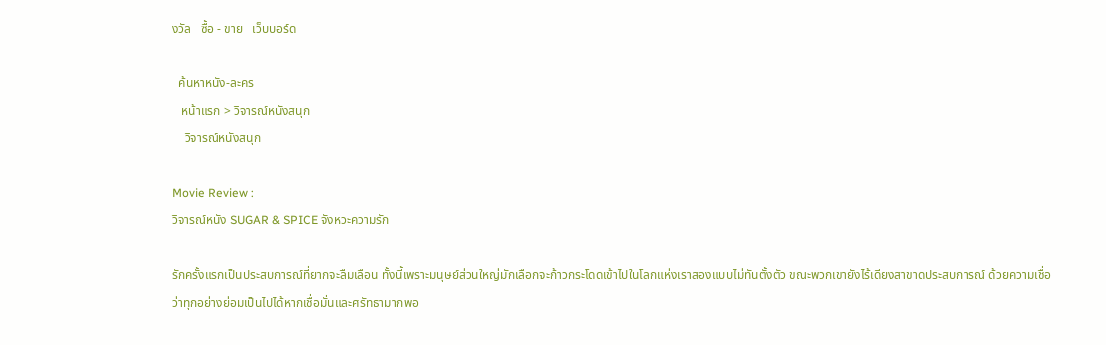งวัล   ซื้อ - ขาย   เว็บบอร์ด

  ค้นหาหนัง-ละคร
   หน้าแรก > วิจารณ์หนังสนุก
    วิจารณ์หนังสนุก

Movie Review :
วิจารณ์หนัง SUGAR & SPICE จังหวะความรัก

รักครั้งแรกเป็นประสบการณ์ที่ยากจะลืมเลือน ทั้งนี้เพราะมนุษย์ส่วนใหญ่มักเลือกจะก้าวกระโดดเข้าไปในโลกแห่งเราสองแบบไม่ทันตั้งตัว ขณะพวกเขายังไร้เดียงสาขาดประสบการณ์ ด้วยความเชื่อว่าทุกอย่างย่อมเป็นไปได้หากเชื่อมั่นและศรัทธามากพอ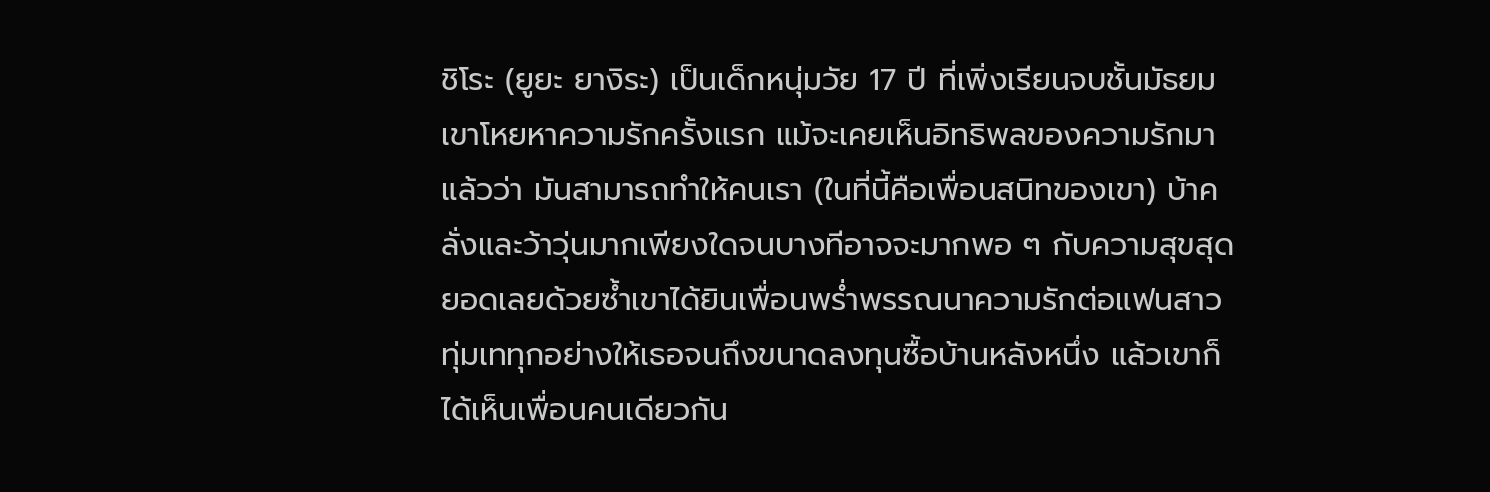ชิโระ (ยูยะ ยางิระ) เป็นเด็กหนุ่มวัย 17 ปี ที่เพิ่งเรียนจบชั้นมัธยม เขาโหยหาความรักครั้งแรก แม้จะเคยเห็นอิทธิพลของความรักมาแล้วว่า มันสามารถทำให้คนเรา (ในที่นี้คือเพื่อนสนิทของเขา) บ้าคลั่งและว้าวุ่นมากเพียงใดจนบางทีอาจจะมากพอ ๆ กับความสุขสุดยอดเลยด้วยซ้ำเขาได้ยินเพื่อนพร่ำพรรณนาความรักต่อแฟนสาว ทุ่มเททุกอย่างให้เธอจนถึงขนาดลงทุนซื้อบ้านหลังหนึ่ง แล้วเขาก็ได้เห็นเพื่อนคนเดียวกัน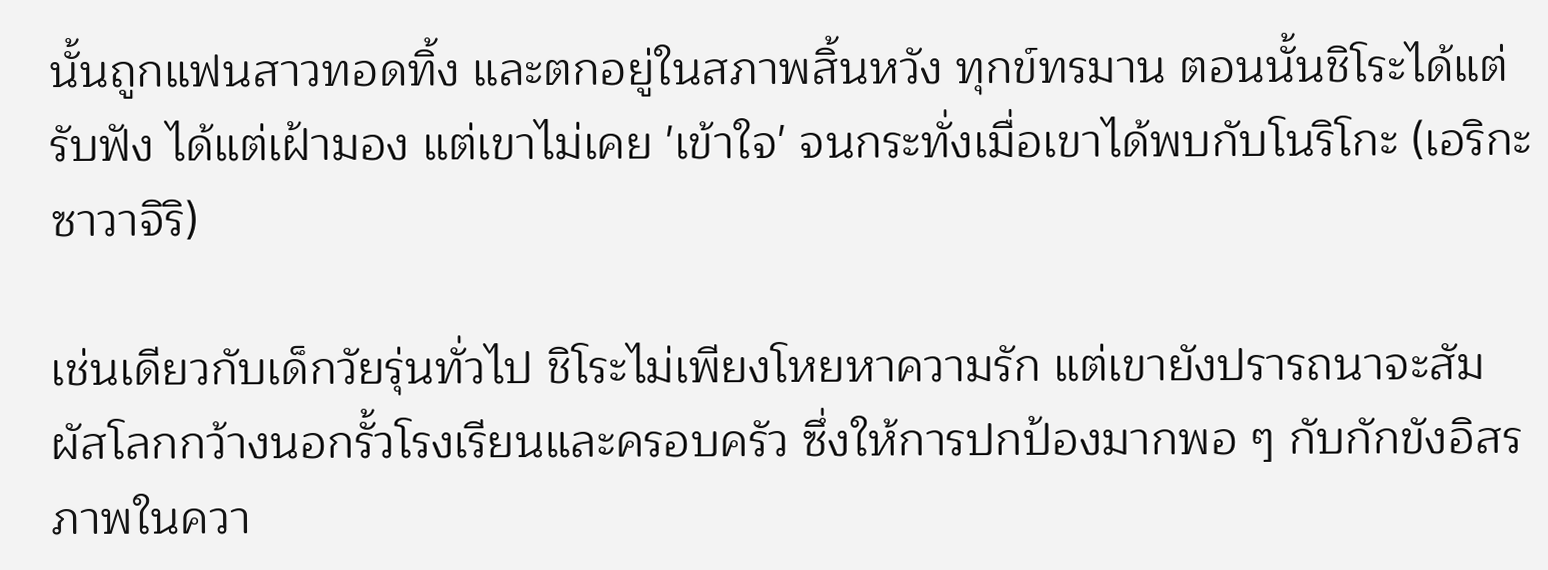นั้นถูกแฟนสาวทอดทิ้ง และตกอยู่ในสภาพสิ้นหวัง ทุกข์ทรมาน ตอนนั้นชิโระได้แต่รับฟัง ได้แต่เฝ้ามอง แต่เขาไม่เคย 'เข้าใจ' จนกระทั่งเมื่อเขาได้พบกับโนริโกะ (เอริกะ ซาวาจิริ)

เช่นเดียวกับเด็กวัยรุ่นทั่วไป ชิโระไม่เพียงโหยหาความรัก แต่เขายังปรารถนาจะสัมผัสโลกกว้างนอกรั้วโรงเรียนและครอบครัว ซึ่งให้การปกป้องมากพอ ๆ กับกักขังอิสรภาพในควา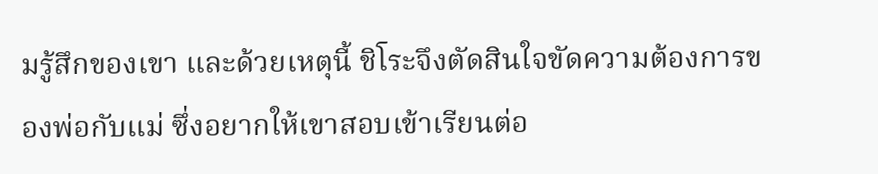มรู้สึกของเขา และด้วยเหตุนี้ ชิโระจึงตัดสินใจขัดความต้องการของพ่อกับแม่ ซึ่งอยากให้เขาสอบเข้าเรียนต่อ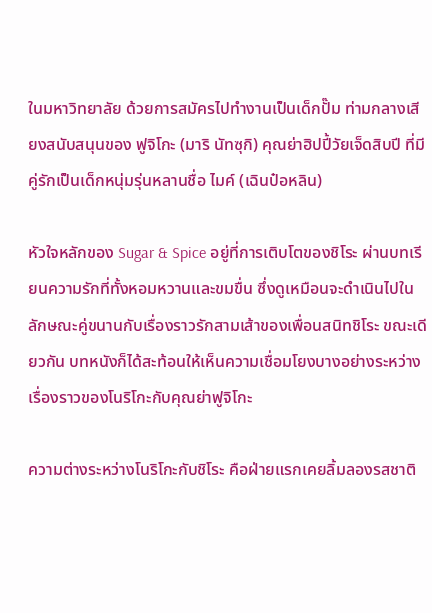ในมหาวิทยาลัย ด้วยการสมัครไปทำงานเป็นเด็กปั๊ม ท่ามกลางเสียงสนับสนุนของ ฟูจิโกะ (มาริ นัทซุกิ) คุณย่าฮิปปี้วัยเจ็ดสิบปี ที่มีคู่รักเป็นเด็กหนุ่มรุ่นหลานชื่อ ไมค์ (เฉินป๋อหลิน)

หัวใจหลักของ Sugar & Spice อยู่ที่การเติบโตของชิโระ ผ่านบทเรียนความรักที่ทั้งหอมหวานและขมขื่น ซึ่งดูเหมือนจะดำเนินไปในลักษณะคู่ขนานกับเรื่องราวรักสามเส้าของเพื่อนสนิทชิโระ ขณะเดียวกัน บทหนังก็ได้สะท้อนให้เห็นความเชื่อมโยงบางอย่างระหว่างเรื่องราวของโนริโกะกับคุณย่าฟูจิโกะ

ความต่างระหว่างโนริโกะกับชิโระ คือฝ่ายแรกเคยลิ้มลองรสชาติ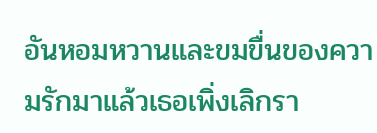อันหอมหวานและขมขื่นของความรักมาแล้วเธอเพิ่งเลิกรา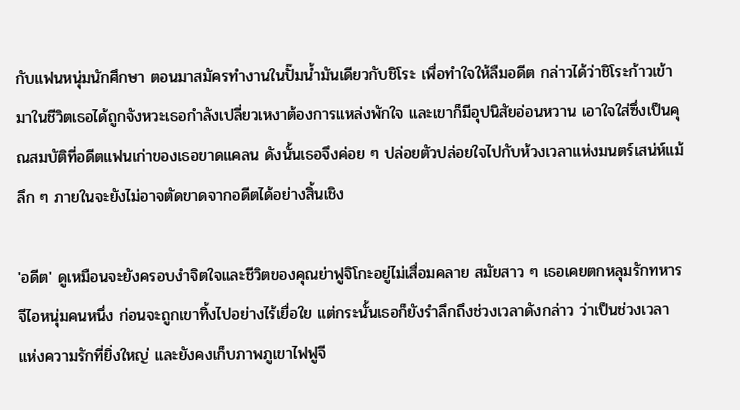กับแฟนหนุ่มนักศึกษา ตอนมาสมัครทำงานในปั๊มน้ำมันเดียวกับชิโระ เพื่อทำใจให้ลืมอดีต กล่าวได้ว่าชิโระก้าวเข้ามาในชีวิตเธอได้ถูกจังหวะเธอกำลังเปลี่ยวเหงาต้องการแหล่งพักใจ และเขาก็มีอุปนิสัยอ่อนหวาน เอาใจใส่ซึ่งเป็นคุณสมบัติที่อดีตแฟนเก่าของเธอขาดแคลน ดังนั้นเธอจึงค่อย ๆ ปล่อยตัวปล่อยใจไปกับห้วงเวลาแห่งมนตร์เสน่ห์แม้ลึก ๆ ภายในจะยังไม่อาจตัดขาดจากอดีตได้อย่างสิ้นเชิง

'อดีต' ดูเหมือนจะยังครอบงำจิตใจและชีวิตของคุณย่าฟูจิโกะอยู่ไม่เสื่อมคลาย สมัยสาว ๆ เธอเคยตกหลุมรักทหารจีไอหนุ่มคนหนึ่ง ก่อนจะถูกเขาทิ้งไปอย่างไร้เยื่อใย แต่กระนั้นเธอก็ยังรำลึกถึงช่วงเวลาดังกล่าว ว่าเป็นช่วงเวลาแห่งความรักที่ยิ่งใหญ่ และยังคงเก็บภาพภูเขาไฟฟูจี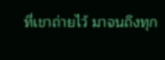ที่เขาถ่ายไว้ มาจนถึงทุก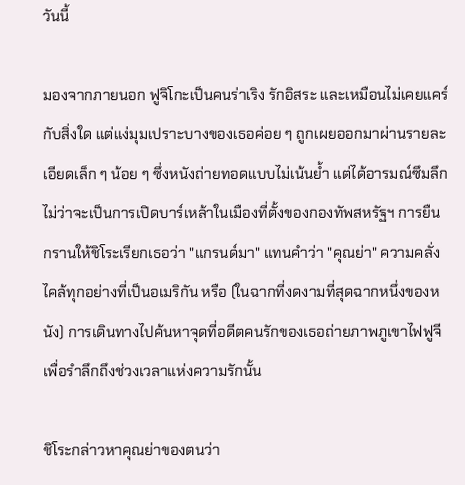วันนี้

มองจากภายนอก ฟูจิโกะเป็นคนร่าเริง รักอิสระ และเหมือนไม่เคยแคร์กับสิ่งใด แต่แง่มุมเปราะบางของเธอค่อย ๆ ถูกเผยออกมาผ่านรายละเอียดเล็ก ๆ น้อย ๆ ซึ่งหนังถ่ายทอดแบบไม่เน้นย้ำ แต่ได้อารมณ์ซึมลึก ไม่ว่าจะเป็นการเปิดบาร์เหล้าในเมืองที่ตั้งของกองทัพสหรัฐฯ การยืนกรานให้ชิโระเรียกเธอว่า "แกรนด์มา" แทนคำว่า "คุณย่า" ความคลั่งไคล้ทุกอย่างที่เป็นอเมริกัน หรือ (ในฉากที่งดงามที่สุดฉากหนึ่งของหนัง) การเดินทางไปค้นหาจุดที่อดีตคนรักของเธอถ่ายภาพภูเขาไฟฟูจี เพื่อรำลึกถึงช่วงเวลาแห่งความรักนั้น

ชิโระกล่าวหาคุณย่าของตนว่า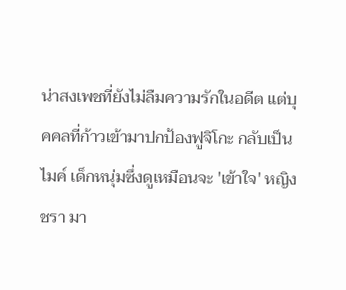น่าสงเพชที่ยังไม่ลืมความรักในอดีต แต่บุคคลที่ก้าวเข้ามาปกป้องฟูจิโกะ กลับเป็นไมค์ เด็กหนุ่มซึ่งดูเหมือนจะ 'เข้าใจ' หญิงชรา มา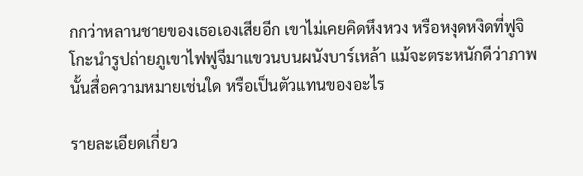กกว่าหลานชายของเธอเองเสียอีก เขาไม่เคยคิดหึงหวง หรือหงุดหงิดที่ฟูจิโกะนำรูปถ่ายภูเขาไฟฟูจีมาแขวนบนผนังบาร์เหล้า แม้จะตระหนักดีว่าภาพนั้นสื่อความหมายเช่นใด หรือเป็นตัวแทนของอะไร

รายละเอียดเกี่ยว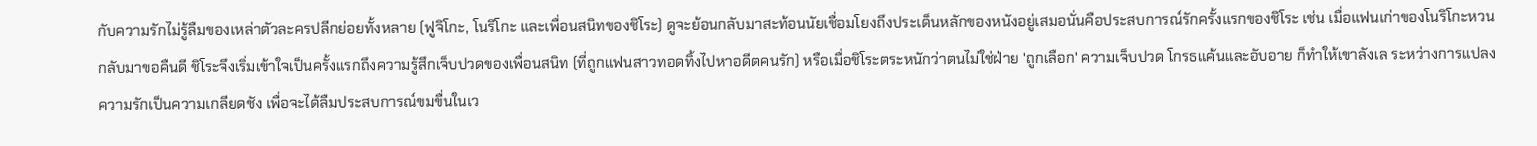กับความรักไม่รู้ลืมของเหล่าตัวละครปลีกย่อยทั้งหลาย (ฟูจิโกะ, โนริโกะ และเพื่อนสนิทของชิโระ) ดูจะย้อนกลับมาสะท้อนนัยเชื่อมโยงถึงประเด็นหลักของหนังอยู่เสมอนั่นคือประสบการณ์รักครั้งแรกของชิโระ เช่น เมื่อแฟนเก่าของโนริโกะหวนกลับมาขอคืนดี ชิโระจึงเริ่มเข้าใจเป็นครั้งแรกถึงความรู้สึกเจ็บปวดของเพื่อนสนิท (ที่ถูกแฟนสาวทอดทิ้งไปหาอดีตคนรัก) หรือเมื่อชิโระตระหนักว่าตนไม่ใช่ฝ่าย 'ถูกเลือก' ความเจ็บปวด โกรธแค้นและอับอาย ก็ทำให้เขาลังเล ระหว่างการแปลงความรักเป็นความเกลียดชัง เพื่อจะได้ลืมประสบการณ์ขมขื่นในเว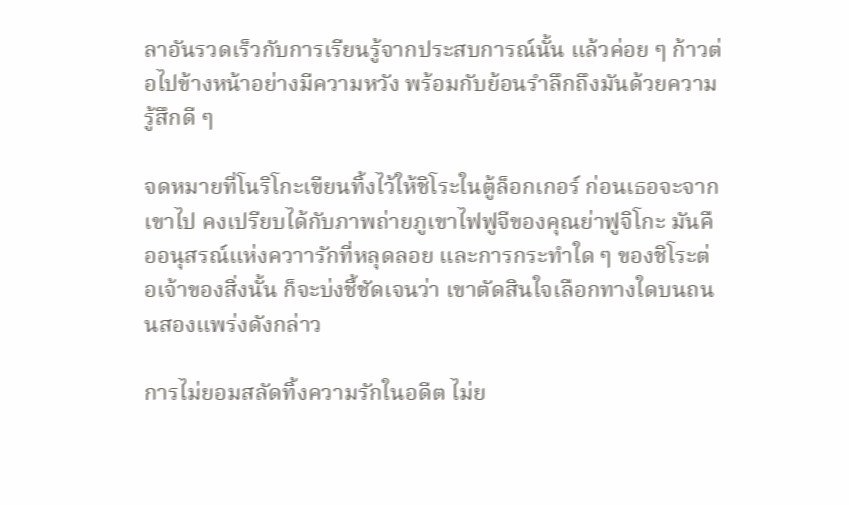ลาอันรวดเร็วกับการเรียนรู้จากประสบการณ์นั้น แล้วค่อย ๆ ก้าวต่อไปข้างหน้าอย่างมีความหวัง พร้อมกับย้อนรำลึกถึงมันด้วยความรู้สึกดี ๆ

จดหมายที่โนริโกะเขียนทิ้งไว้ให้ชิโระในตู้ล็อกเกอร์ ก่อนเธอจะจากเขาไป คงเปรียบได้กับภาพถ่ายภูเขาไฟฟูจีของคุณย่าฟูจิโกะ มันคืออนุสรณ์แห่งควาารักที่หลุดลอย และการกระทำใด ๆ ของชิโระต่อเจ้าของสิ่งนั้น ก็จะบ่งชี้ชัดเจนว่า เขาตัดสินใจเลือกทางใดบนถนนสองแพร่งดังกล่าว

การไม่ยอมสลัดทิ้งความรักในอดีต ไม่ย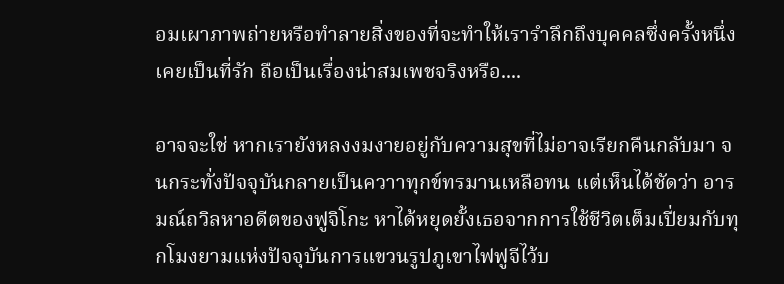อมเผาภาพถ่ายหรือทำลายสิ่งของที่จะทำให้เรารำลึกถึงบุคคลซึ่งครั้งหนึ่งเคยเป็นที่รัก ถือเป็นเรื่องน่าสมเพชจริงหรือ....

อาจจะใช่ หากเรายังหลงงมงายอยู่กับความสุขที่ไม่อาจเรียกคืนกลับมา จนกระทั่งปัจจุบันกลายเป็นควาาทุกข์ทรมานเหลือทน แต่เห็นได้ชัดว่า อารมณ์ถวิลหาอดีตของฟูจิโกะ หาได้หยุดยั้งเธอจากการใช้ชีวิตเต็มเปี่ยมกับทุกโมงยามแห่งปัจจุบันการแขวนรูปภูเขาไฟฟูจีไว้บ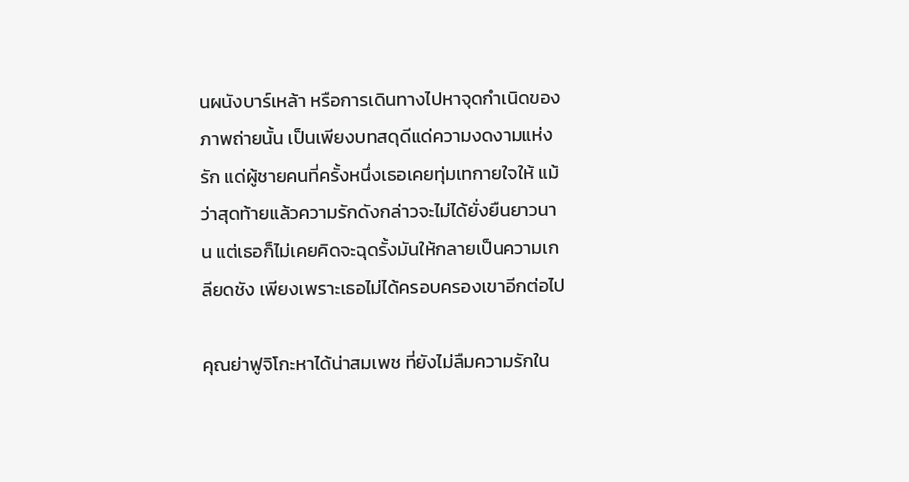นผนังบาร์เหล้า หรือการเดินทางไปหาจุดกำเนิดของภาพถ่ายนั้น เป็นเพียงบทสดุดีแด่ความงดงามแห่งรัก แด่ผู้ชายคนที่ครั้งหนึ่งเธอเคยทุ่มเทกายใจให้ แม้ว่าสุดท้ายแล้วความรักดังกล่าวจะไม่ได้ยั่งยืนยาวนาน แต่เธอก็ไม่เคยคิดจะฉุดรั้งมันให้กลายเป็นความเกลียดชัง เพียงเพราะเธอไม่ได้ครอบครองเขาอีกต่อไป

คุณย่าฟูจิโกะหาได้น่าสมเพช ที่ยังไม่ลืมความรักใน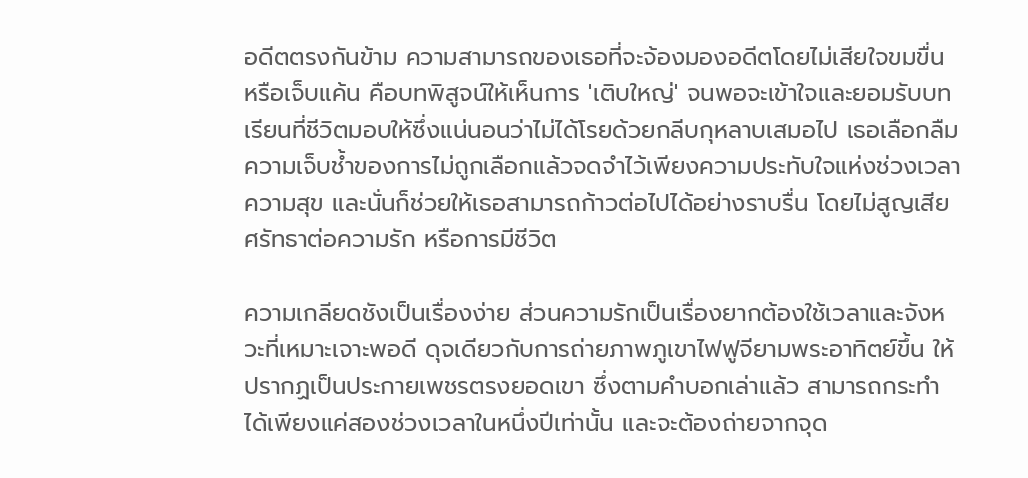อดีตตรงกันข้าม ความสามารถของเธอที่จะจ้องมองอดีตโดยไม่เสียใจขมขื่น หรือเจ็บแค้น คือบทพิสูจน์ให้เห็นการ 'เติบใหญ่' จนพอจะเข้าใจและยอมรับบทเรียนที่ชีวิตมอบให้ซึ่งแน่นอนว่าไม่ได้โรยด้วยกลีบกุหลาบเสมอไป เธอเลือกลืมความเจ็บช้ำของการไม่ถูกเลือกแล้วจดจำไว้เพียงความประทับใจแห่งช่วงเวลาความสุข และนั่นก็ช่วยให้เธอสามารถก้าวต่อไปได้อย่างราบรื่น โดยไม่สูญเสียศรัทธาต่อความรัก หรือการมีชีวิต

ความเกลียดชังเป็นเรื่องง่าย ส่วนความรักเป็นเรื่องยากต้องใช้เวลาและจังหวะที่เหมาะเจาะพอดี ดุจเดียวกับการถ่ายภาพภูเขาไฟฟูจียามพระอาทิตย์ขึ้น ให้ปรากฏเป็นประกายเพชรตรงยอดเขา ซึ่งตามคำบอกเล่าแล้ว สามารถกระทำได้เพียงแค่สองช่วงเวลาในหนึ่งปีเท่านั้น และจะต้องถ่ายจากจุด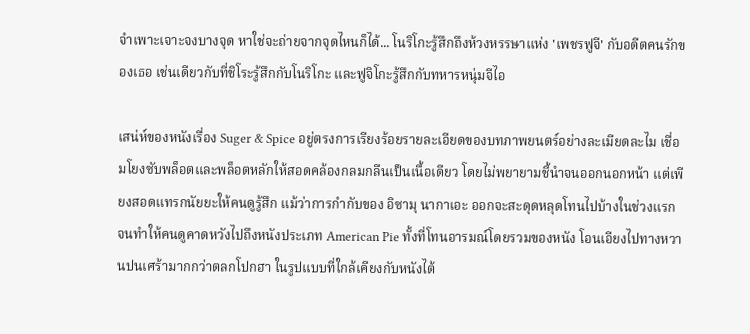จำเพาะเจาะจงบางจุด หาใช่จะถ่ายจากจุดไหนก็ได้... โนริโกะรู้สึกถึงห้วงหรรษาแห่ง 'เพชรฟูจี' กับอดีตคนรักของเธอ เช่นเดียวกับที่ชิโระรู้สึกกับโนริโกะ และฟูจิโกะรู้สึกกับทหารหนุ่มจีไอ

เสน่ห์ของหนังเรื่อง Suger & Spice อยู่ตรงการเรียงร้อยรายละเอียดของบทภาพยนตร์อย่างละเมียดละไม เชื่อมโยงซับพล็อตและพล็อตหลักให้สอดคล้องกลมกลืนเป็นเนื้อเดียว โดยไม่พยายามชี้นำจนออกนอกหน้า แต่เพียงสอดแทรกนัยยะให้คนดูรู้สึก แม้ว่าการกำกับของ อิซามุ นากาเอะ ออกจะสะดุดหลุดโทนไปบ้างในช่วงแรก จนทำให้คนดูคาดหวังไปถึงหนังประเภท American Pie ทั้งที่โทนอารมณ์โดยรวมของหนัง โอนเอียงไปทางหวานปนเศร้ามากกว่าตลกโปกฮา ในรูปแบบที่ใกล้เคียงกับหนังไต้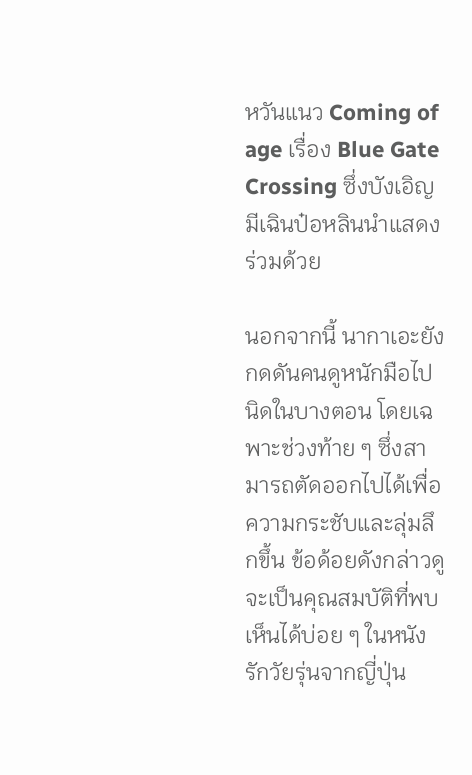หวันแนว Coming of age เรื่อง Blue Gate Crossing ซึ่งบังเอิญมีเฉินป๋อหลินนำแสดงร่วมด้วย

นอกจากนี้ นากาเอะยังกดดันคนดูหนักมือไปนิดในบางตอน โดยเฉพาะช่วงท้าย ๆ ซึ่งสามารถตัดออกไปได้เพื่อความกระชับและลุ่มลึกขึ้น ข้อด้อยดังกล่าวดูจะเป็นคุณสมบัติที่พบเห็นได้บ่อย ๆ ในหนังรักวัยรุ่นจากญี่ปุ่น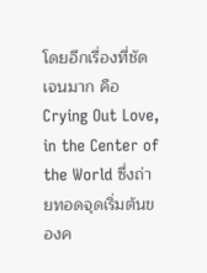โดยอีกเรื่องที่ชัดเจนมาก คือ Crying Out Love, in the Center of the World ซึ่งถ่ายทอดจุดเริ่มต้นของค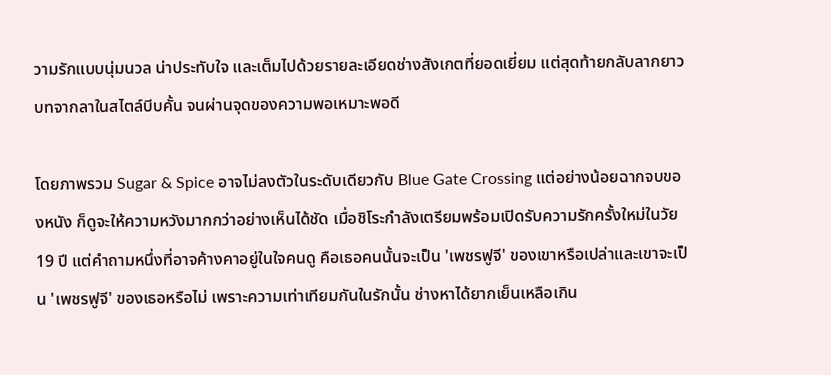วามรักแบบนุ่มนวล น่าประทับใจ และเต็มไปด้วยรายละเอียดช่างสังเกตที่ยอดเยี่ยม แต่สุดท้ายกลับลากยาวบทจากลาในสไตล์บีบคั้น จนผ่านจุดของความพอเหมาะพอดี

โดยภาพรวม Sugar & Spice อาจไม่ลงตัวในระดับเดียวกับ Blue Gate Crossing แต่อย่างน้อยฉากจบของหนัง ก็ดูจะให้ความหวังมากกว่าอย่างเห็นได้ชัด เมื่อชิโระกำลังเตรียมพร้อมเปิดรับความรักครั้งใหม่ในวัย 19 ปี แต่คำถามหนึ่งที่อาจค้างคาอยู่ในใจคนดู คือเธอคนนั้นจะเป็น 'เพชรฟูจี' ของเขาหรือเปล่าและเขาจะเป็น 'เพชรฟูจี' ของเธอหรือไม่ เพราะความเท่าเทียมกันในรักนั้น ช่างหาได้ยากเย็นเหลือเกิน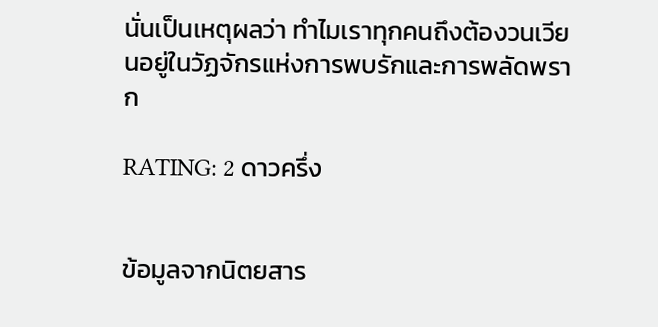นั่นเป็นเหตุผลว่า ทำไมเราทุกคนถึงต้องวนเวียนอยู่ในวัฏจักรแห่งการพบรักและการพลัดพราก

RATING: 2 ดาวครึ่ง


ข้อมูลจากนิตยสาร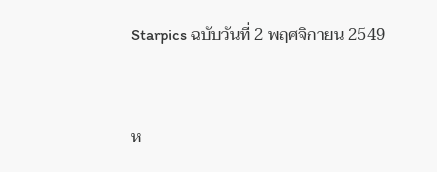Starpics ฉบับวันที่ 2 พฤศจิกายน 2549



ห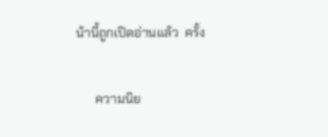น้านี้ถูกเปิดอ่านแล้ว  ครั้ง

      ความนิย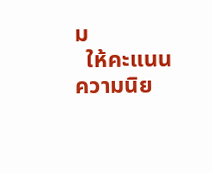ม
  ให้คะแนนความนิย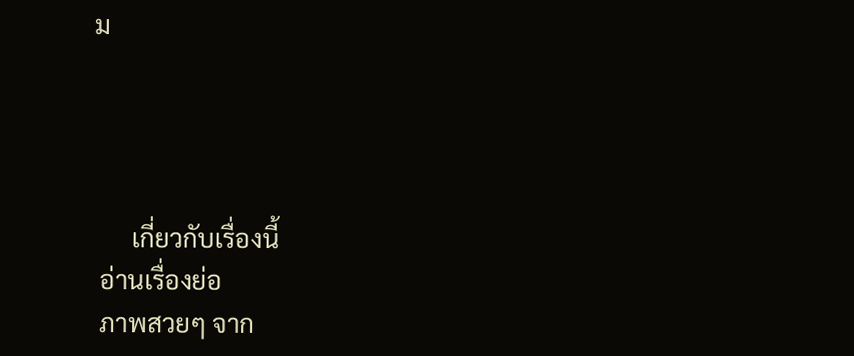ม




      เกี่ยวกับเรื่องนี้
 อ่านเรื่องย่อ
 ภาพสวยๆ จาก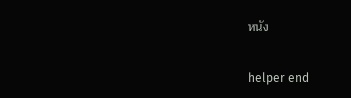หนัง

helper end